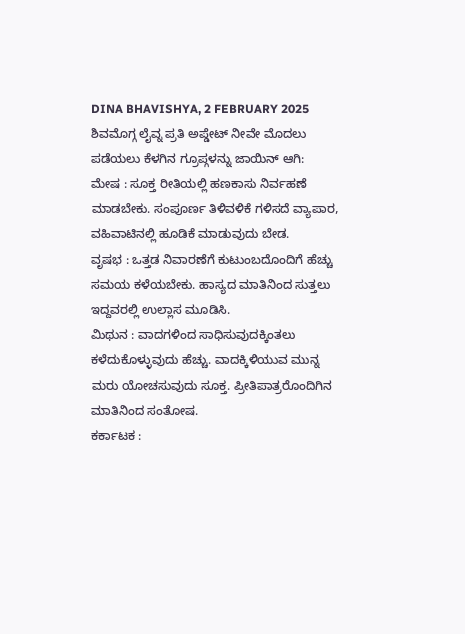DINA BHAVISHYA, 2 FEBRUARY 2025
ಶಿವಮೊಗ್ಗ ಲೈವ್ನ ಪ್ರತಿ ಅಪ್ಡೇಟ್ ನೀವೇ ಮೊದಲು ಪಡೆಯಲು ಕೆಳಗಿನ ಗ್ರೂಪ್ಗಳನ್ನು ಜಾಯಿನ್ ಆಗಿ:
ಮೇಷ : ಸೂಕ್ತ ರೀತಿಯಲ್ಲಿ ಹಣಕಾಸು ನಿರ್ವಹಣೆ ಮಾಡಬೇಕು. ಸಂಪೂರ್ಣ ತಿಳಿವಳಿಕೆ ಗಳಿಸದೆ ವ್ಯಾಪಾರ, ವಹಿವಾಟಿನಲ್ಲಿ ಹೂಡಿಕೆ ಮಾಡುವುದು ಬೇಡ.
ವೃಷಭ : ಒತ್ತಡ ನಿವಾರಣೆಗೆ ಕುಟುಂಬದೊಂದಿಗೆ ಹೆಚ್ಚು ಸಮಯ ಕಳೆಯಬೇಕು. ಹಾಸ್ಯದ ಮಾತಿನಿಂದ ಸುತ್ತಲು ಇದ್ದವರಲ್ಲಿ ಉಲ್ಲಾಸ ಮೂಡಿಸಿ.
ಮಿಥುನ : ವಾದಗಳಿಂದ ಸಾಧಿಸುವುದಕ್ಕಿಂತಲು ಕಳೆದುಕೊಳ್ಳುವುದು ಹೆಚ್ಚು. ವಾದಕ್ಕಿಳಿಯುವ ಮುನ್ನ ಮರು ಯೋಚಸುವುದು ಸೂಕ್ತ. ಪ್ರೀತಿಪಾತ್ರರೊಂದಿಗಿನ ಮಾತಿನಿಂದ ಸಂತೋಷ.
ಕರ್ಕಾಟಕ :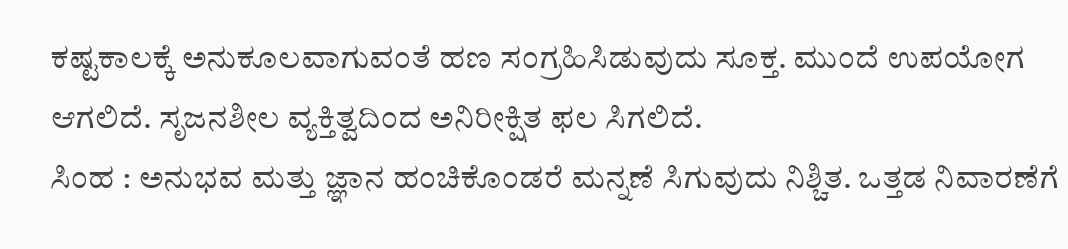ಕಷ್ಟಕಾಲಕ್ಕೆ ಅನುಕೂಲವಾಗುವಂತೆ ಹಣ ಸಂಗ್ರಹಿಸಿಡುವುದು ಸೂಕ್ತ. ಮುಂದೆ ಉಪಯೋಗ ಆಗಲಿದೆ. ಸೃಜನಶೀಲ ವ್ಯಕ್ತಿತ್ವದಿಂದ ಅನಿರೀಕ್ಷಿತ ಫಲ ಸಿಗಲಿದೆ.
ಸಿಂಹ : ಅನುಭವ ಮತ್ತು ಜ್ಞಾನ ಹಂಚಿಕೊಂಡರೆ ಮನ್ನಣೆ ಸಿಗುವುದು ನಿಶ್ಚಿತ. ಒತ್ತಡ ನಿವಾರಣೆಗೆ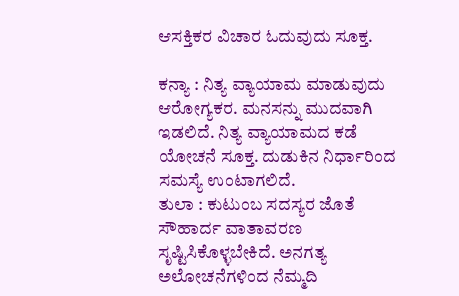ಆಸಕ್ತಿಕರ ವಿಚಾರ ಓದುವುದು ಸೂಕ್ತ.

ಕನ್ಯಾ : ನಿತ್ಯ ವ್ಯಾಯಾಮ ಮಾಡುವುದು ಆರೋಗ್ಯಕರ. ಮನಸನ್ನು ಮುದವಾಗಿ ಇಡಲಿದೆ. ನಿತ್ಯ ವ್ಯಾಯಾಮದ ಕಡೆ ಯೋಚನೆ ಸೂಕ್ತ. ದುಡುಕಿನ ನಿರ್ಧಾರಿಂದ ಸಮಸ್ಯೆ ಉಂಟಾಗಲಿದೆ.
ತುಲಾ : ಕುಟುಂಬ ಸದಸ್ಯರ ಜೊತೆ ಸೌಹಾರ್ದ ವಾತಾವರಣ ಸೃಷ್ಟಿಸಿಕೊಳ್ಳಬೇಕಿದೆ. ಅನಗತ್ಯ ಅಲೋಚನೆಗಳಿಂದ ನೆಮ್ಮದಿ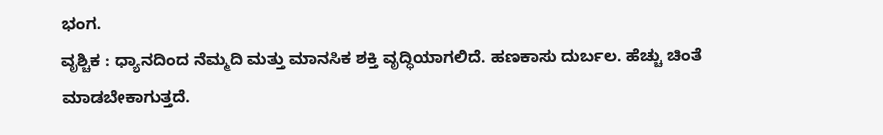ಭಂಗ.
ವೃಶ್ಚಿಕ : ಧ್ಯಾನದಿಂದ ನೆಮ್ಮದಿ ಮತ್ತು ಮಾನಸಿಕ ಶಕ್ತಿ ವೃದ್ಧಿಯಾಗಲಿದೆ. ಹಣಕಾಸು ದುರ್ಬಲ. ಹೆಚ್ಚು ಚಿಂತೆ ಮಾಡಬೇಕಾಗುತ್ತದೆ.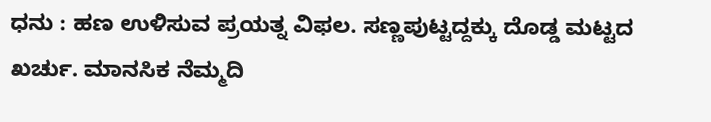ಧನು : ಹಣ ಉಳಿಸುವ ಪ್ರಯತ್ನ ವಿಫಲ. ಸಣ್ಣಪುಟ್ಟದ್ದಕ್ಕು ದೊಡ್ಡ ಮಟ್ಟದ ಖರ್ಚು. ಮಾನಸಿಕ ನೆಮ್ಮದಿ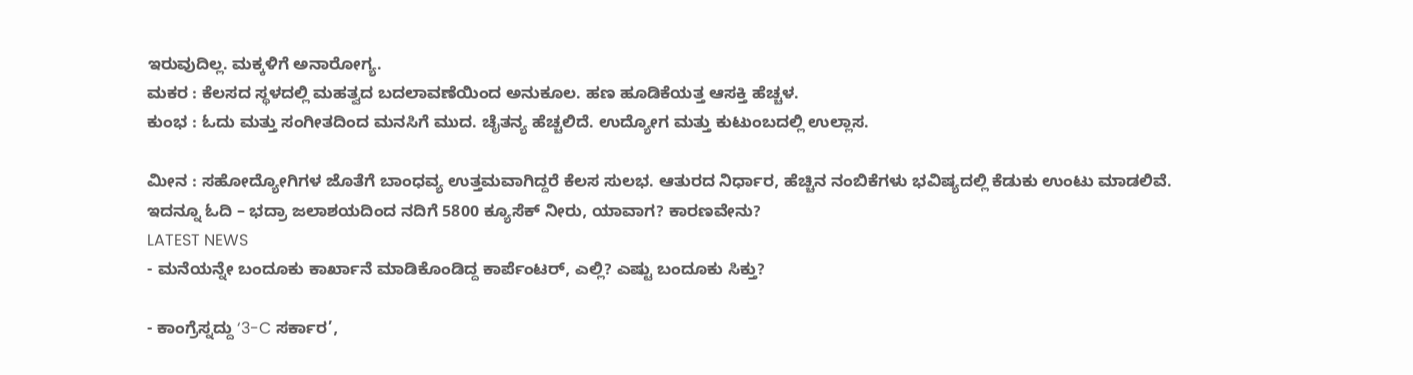ಇರುವುದಿಲ್ಲ. ಮಕ್ಕಳಿಗೆ ಅನಾರೋಗ್ಯ.
ಮಕರ : ಕೆಲಸದ ಸ್ಥಳದಲ್ಲಿ ಮಹತ್ವದ ಬದಲಾವಣೆಯಿಂದ ಅನುಕೂಲ. ಹಣ ಹೂಡಿಕೆಯತ್ತ ಆಸಕ್ತಿ ಹೆಚ್ಚಳ.
ಕುಂಭ : ಓದು ಮತ್ತು ಸಂಗೀತದಿಂದ ಮನಸಿಗೆ ಮುದ. ಚೈತನ್ಯ ಹೆಚ್ಚಲಿದೆ. ಉದ್ಯೋಗ ಮತ್ತು ಕುಟುಂಬದಲ್ಲಿ ಉಲ್ಲಾಸ.

ಮೀನ : ಸಹೋದ್ಯೋಗಿಗಳ ಜೊತೆಗೆ ಬಾಂಧವ್ಯ ಉತ್ತಮವಾಗಿದ್ದರೆ ಕೆಲಸ ಸುಲಭ. ಆತುರದ ನಿರ್ಧಾರ, ಹೆಚ್ಚಿನ ನಂಬಿಕೆಗಳು ಭವಿಷ್ಯದಲ್ಲಿ ಕೆಡುಕು ಉಂಟು ಮಾಡಲಿವೆ.
ಇದನ್ನೂ ಓದಿ – ಭದ್ರಾ ಜಲಾಶಯದಿಂದ ನದಿಗೆ 5800 ಕ್ಯೂಸೆಕ್ ನೀರು, ಯಾವಾಗ? ಕಾರಣವೇನು?
LATEST NEWS
- ಮನೆಯನ್ನೇ ಬಂದೂಕು ಕಾರ್ಖಾನೆ ಮಾಡಿಕೊಂಡಿದ್ದ ಕಾರ್ಪೆಂಟರ್, ಎಲ್ಲಿ? ಎಷ್ಟು ಬಂದೂಕು ಸಿಕ್ತು?

- ಕಾಂಗ್ರೆಸ್ನದ್ದು ‘3-C ಸರ್ಕಾರ’,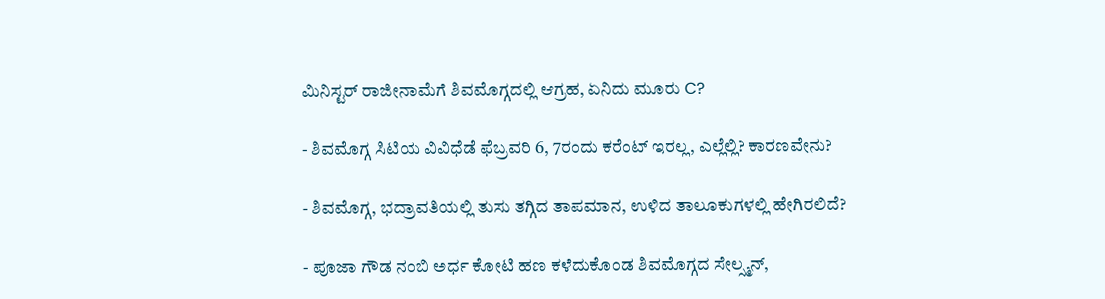ಮಿನಿಸ್ಟರ್ ರಾಜೀನಾಮೆಗೆ ಶಿವಮೊಗ್ಗದಲ್ಲಿ ಆಗ್ರಹ, ಏನಿದು ಮೂರು C?

- ಶಿವಮೊಗ್ಗ ಸಿಟಿಯ ವಿವಿಧೆಡೆ ಫೆಬ್ರವರಿ 6, 7ರಂದು ಕರೆಂಟ್ ಇರಲ್ಲ, ಎಲ್ಲೆಲ್ಲಿ? ಕಾರಣವೇನು?

- ಶಿವಮೊಗ್ಗ, ಭದ್ರಾವತಿಯಲ್ಲಿ ತುಸು ತಗ್ಗಿದ ತಾಪಮಾನ, ಉಳಿದ ತಾಲೂಕುಗಳಲ್ಲಿ ಹೇಗಿರಲಿದೆ?

- ಪೂಜಾ ಗೌಡ ನಂಬಿ ಅರ್ಧ ಕೋಟಿ ಹಣ ಕಳೆದುಕೊಂಡ ಶಿವಮೊಗ್ಗದ ಸೇಲ್ಸ್ಮನ್,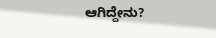ಆಗಿದ್ದೇನು?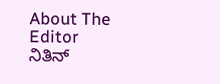About The Editor
ನಿತಿನ್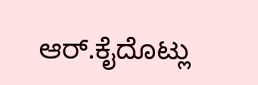ಆರ್.ಕೈದೊಟ್ಲು